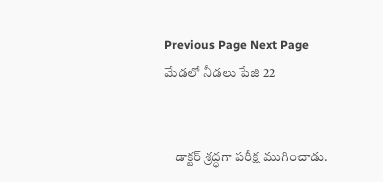Previous Page Next Page
మేడలో నీడలు పేజి 22


    డాక్టర్ శ్రద్ధగా పరీక్ష ముగించాడు.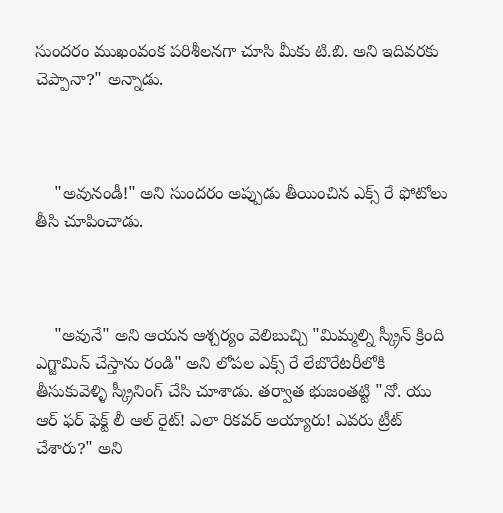సుందరం ముఖంవంక పరిశీలనగా చూసి మీకు టి.బి. అని ఇదివరకు చెప్పానా?" అన్నాడు.



    "అవునండీ!" అని సుందరం అప్పుడు తీయించిన ఎక్స్ రే ఫోటోలు తీసి చూపించాడు.



    "అవునే" అని ఆయన ఆశ్చర్యం వెలిబుచ్చి "మిమ్మల్ని స్క్రీన్ క్రింది ఎగ్జామిన్ చేస్తాను రండి" అని లోపల ఎక్స్ రే లేబొరేటరీలోకి తీసుకువెళ్ళి స్క్రీనింగ్ చేసి చూశాడు. తర్వాత భుజంతట్టి "నో. యు ఆర్ ఫర్ ఫెక్ట్ లీ ఆల్ రైట్! ఎలా రికవర్ అయ్యారు! ఎవరు ట్రీట్ చేశారు?" అని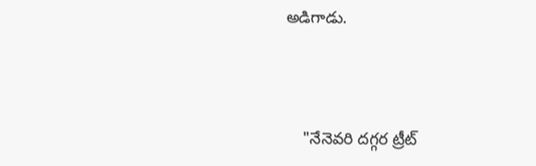అడిగాడు.



    "నేనెవరి దగ్గర ట్రీట్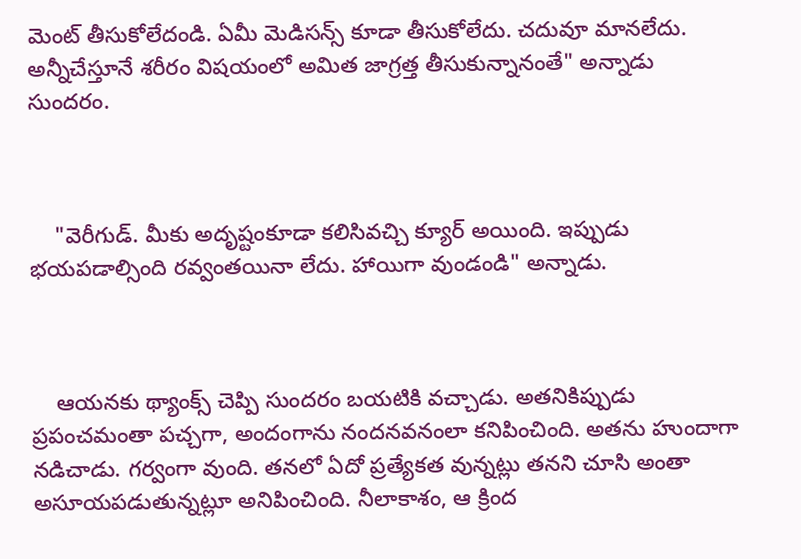మెంట్ తీసుకోలేదండి. ఏమీ మెడిసన్స్ కూడా తీసుకోలేదు. చదువూ మానలేదు. అన్నీచేస్తూనే శరీరం విషయంలో అమిత జాగ్రత్త తీసుకున్నానంతే" అన్నాడు సుందరం.



    "వెరీగుడ్. మీకు అదృష్టంకూడా కలిసివచ్చి క్యూర్ అయింది. ఇప్పుడు భయపడాల్సింది రవ్వంతయినా లేదు. హాయిగా వుండండి" అన్నాడు.



    ఆయనకు థ్యాంక్స్ చెప్పి సుందరం బయటికి వచ్చాడు. అతనికిప్పుడు ప్రపంచమంతా పచ్చగా, అందంగాను నందనవనంలా కనిపించింది. అతను హుందాగా నడిచాడు. గర్వంగా వుంది. తనలో ఏదో ప్రత్యేకత వున్నట్లు తనని చూసి అంతా అసూయపడుతున్నట్లూ అనిపించింది. నీలాకాశం, ఆ క్రింద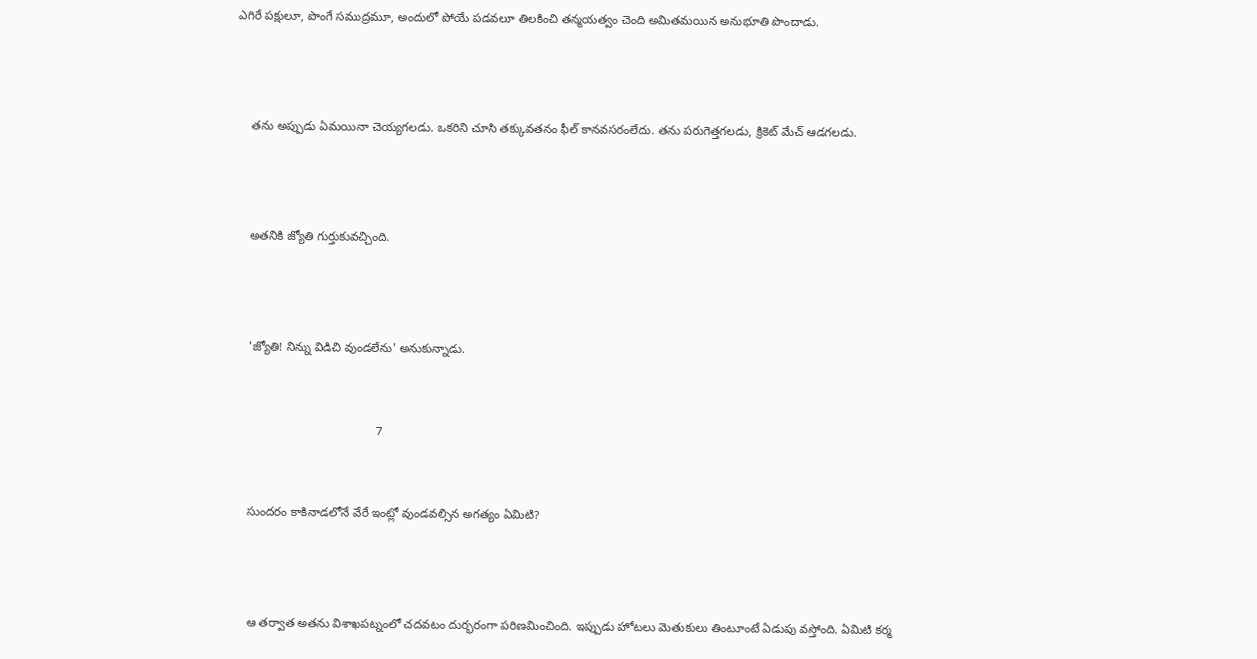ఎగిరే పక్షులూ, పొంగే సముద్రమూ, అందులో పోయే పడవలూ తిలకించి తన్మయత్వం చెంది అమితమయిన అనుభూతి పొందాడు.



    తను అప్పుడు ఏమయినా చెయ్యగలడు. ఒకరిని చూసి తక్కువతనం ఫీల్ కానవసరంలేదు. తను పరుగెత్తగలడు, క్రికెట్ మేచ్ ఆడగలడు.



    అతనికి జ్యోతి గుర్తుకువచ్చింది.



    'జ్యోతి! నిన్ను విడిచి వుండలేను' అనుకున్నాడు.


                                          7


    సుందరం కాకినాడలోనే వేరే ఇంట్లో వుండవల్సిన అగత్యం ఏమిటి?



    ఆ తర్వాత అతను విశాఖపట్నంలో చదవటం దుర్భరంగా పరిణమించింది. ఇప్పుడు హోటలు మెతుకులు తింటూంటే ఏడుపు వస్తోంది. ఏమిటి కర్మ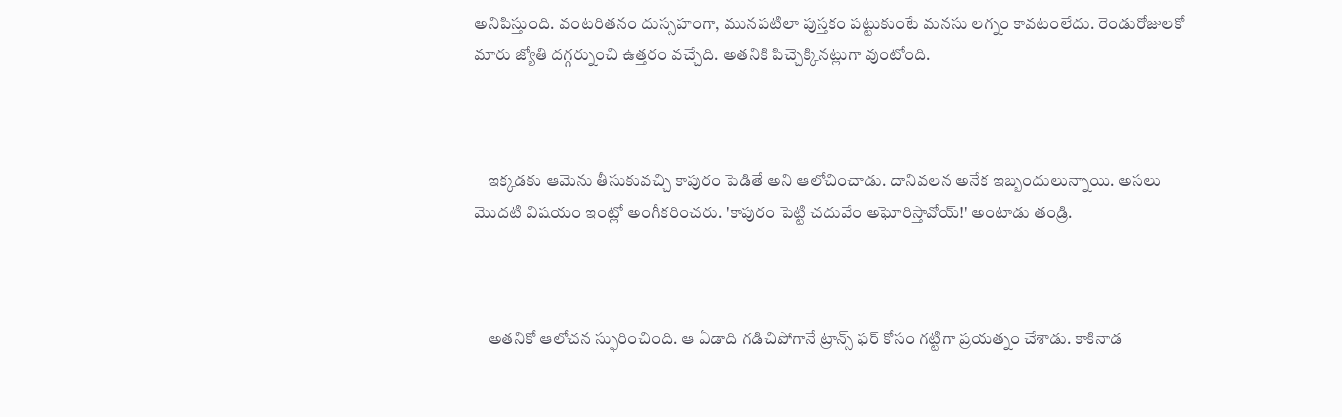అనిపిస్తుంది. వంటరితనం దుస్సహంగా, మునపటిలా పుస్తకం పట్టుకుంటే మనసు లగ్నం కావటంలేదు. రెండురోజులకో మారు జ్యోతి దగ్గర్నుంచి ఉత్తరం వచ్చేది. అతనికి పిచ్చెక్కినట్లుగా వుంటోంది.



    ఇక్కడకు ఆమెను తీసుకువచ్చి కాపురం పెడితే అని ఆలోచించాడు. దానివలన అనేక ఇబ్బందులున్నాయి. అసలు మొదటి విషయం ఇంట్లో అంగీకరించరు. 'కాపురం పెట్టి చదువేం అఘోరిస్తావోయ్!' అంటాడు తండ్రి.



    అతనికో ఆలోచన స్ఫురించింది. ఆ ఏడాది గడిచిపోగానే ట్రాన్స్ ఫర్ కోసం గట్టిగా ప్రయత్నం చేశాడు. కాకినాడ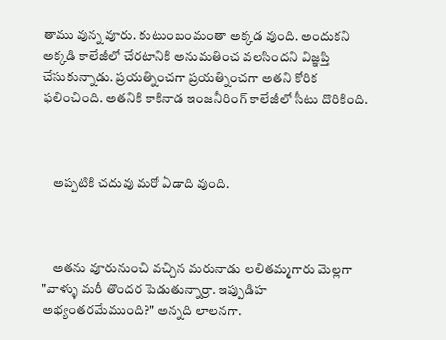తాము వున్న వూరు. కుటుంబంమంతా అక్కడ వుంది. అందుకని అక్కడి కాలేజీలో చేరటానికి అనుమతించ వలసిందని విజ్ఞప్తి చేసుకున్నాడు. ప్రయత్నించగా ప్రయత్నించగా అతని కోరిక ఫలించింది. అతనికి కాకినాడ ఇంజనీరింగ్ కాలేజీలో సీటు దొరికింది.



    అప్పటికి చదువు మరో ఏడాది వుంది.



    అతను వూరునుంచి వచ్చిన మరునాడు లలితమ్మగారు మెల్లగా "వాళ్ళు మరీ తొందర పెడుతున్నార్రా. ఇప్పుడిహ అభ్యంతరమేముంది?" అన్నది లాలనగా.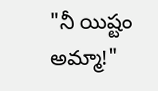"నీ యిష్టం అమ్మా!"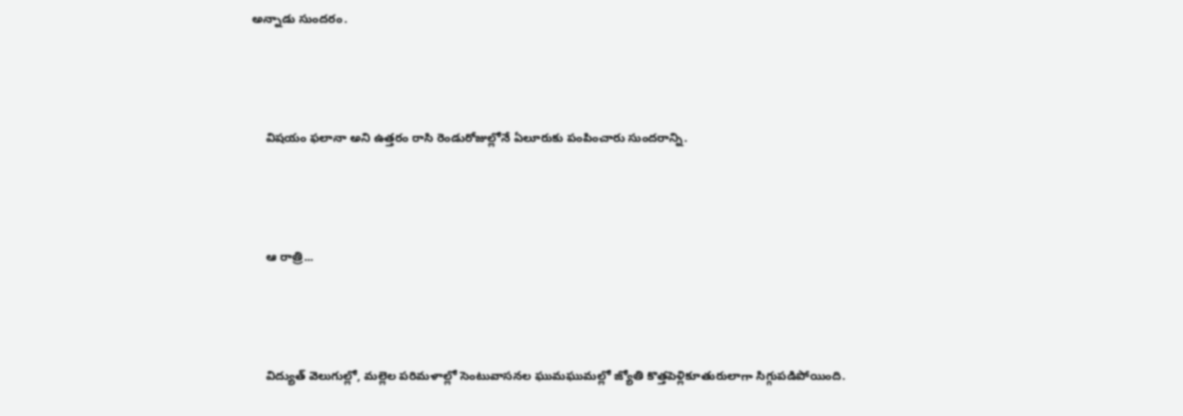అన్నాడు సుందరం.



    విషయం ఫలానా అని ఉత్తరం రాసి రెండురోజుల్లోనే ఏలూరుకు పంపించారు సుందరాన్ని.



    ఆ రాత్రి...



    విద్యుత్ వెలుగుల్లో, మల్లెల పరిమళాల్లో సెంటువాసనల ఘుమఘుమల్లో జ్యోతి కొత్తపెళ్లికూతురులాగా సిగ్గుపడిపోయింది.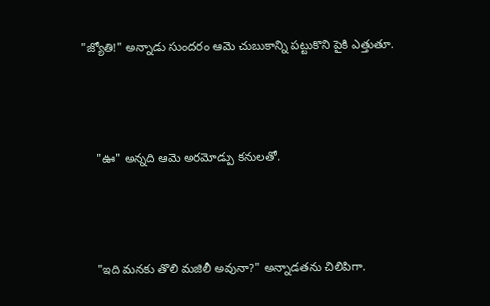"జ్యోతి!" అన్నాడు సుందరం ఆమె చుబుకాన్ని పట్టుకొని పైకి ఎత్తుతూ.



    "ఊ" అన్నది ఆమె అరమోడ్పు కనులతో.



    "ఇది మనకు తొలి మజిలీ అవునా?" అన్నాడతను చిలిపిగా.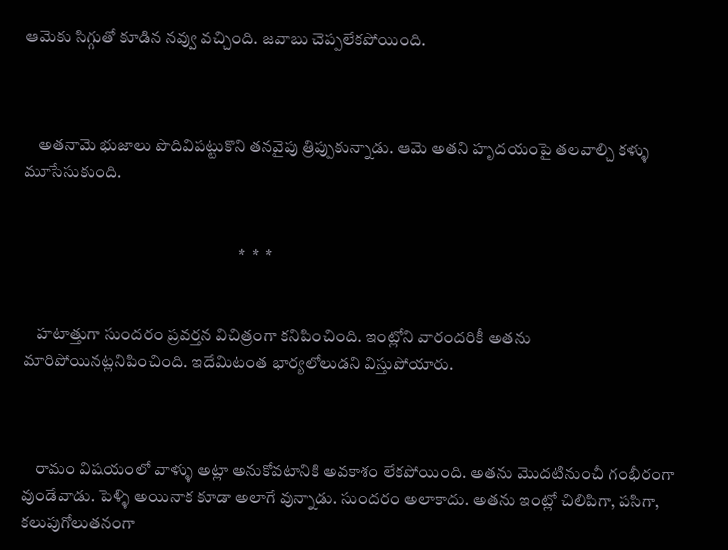ఆమెకు సిగ్గుతో కూడిన నవ్వు వచ్చింది. జవాబు చెప్పలేకపోయింది.



    అతనామె భుజాలు పొదివిపట్టుకొని తనవైపు త్రిప్పుకున్నాడు. ఆమె అతని హృదయంపై తలవాల్చి కళ్ళు మూసేసుకుంది.


                                                                 *  *  *


    హటాత్తుగా సుందరం ప్రవర్తన విచిత్రంగా కనిపించింది. ఇంట్లోని వారందరికీ అతను మారిపోయినట్లనిపించింది. ఇదేమిటంత భార్యలోలుడని విస్తుపోయారు.



    రామం విషయంలో వాళ్ళు అట్లా అనుకోవటానికి అవకాశం లేకపోయింది. అతను మొదటినుంచీ గంభీరంగా వుండేవాడు. పెళ్ళి అయినాక కూడా అలాగే వున్నాడు. సుందరం అలాకాదు. అతను ఇంట్లో చిలిపిగా, పసిగా, కలుపుగోలుతనంగా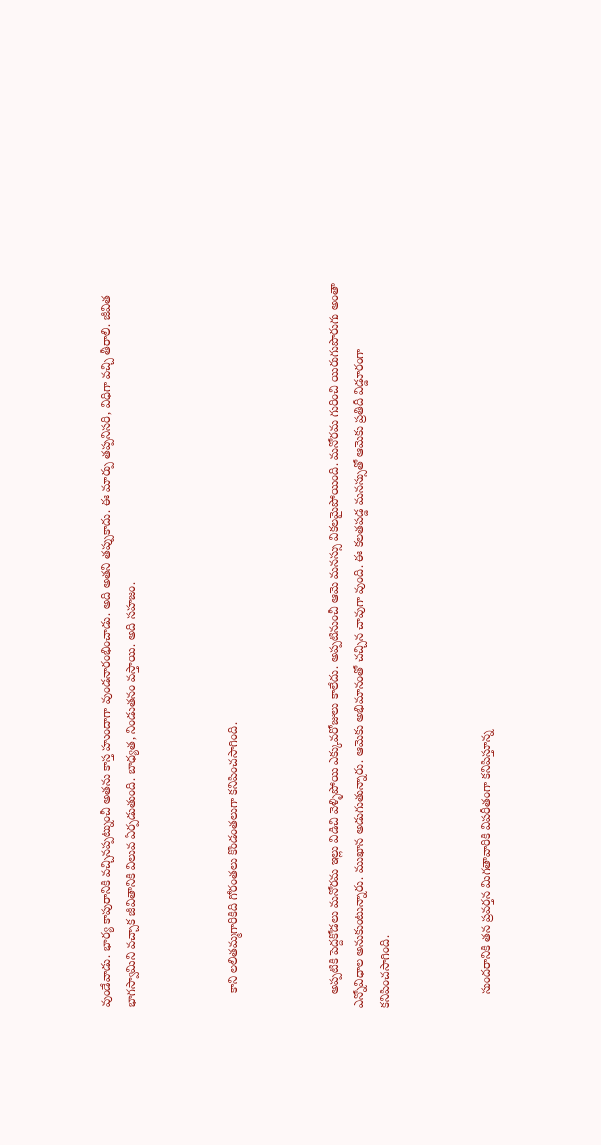వుండేవాడు. భార్య కాపురానికి వచ్చినప్పట్నుంచీ అతను కాస్త హుందాగా వుండనారంభించాడు. అది అతని తప్పుకాదు. ఈ మార్పు తప్పనిసరి, విధిగా వచ్చి తీరాలి. జీవిత భాగస్వామిని వచ్చాక జీవితానికి విలువ ఏర్పడుతుంది. బాధ్యత, నిండుతనం వస్తాయి. అది సహజం.



    కాని లలితమ్మగారికిది గోరంతలు కొండంతలుగా కనిపించసాగింది.



    అప్పటికి పెద్దకోడలు మనోరమ ఇల్లు విడిచి వెళ్ళిపోయి ఎక్కువరోజులు కాలేదు. అప్పటినుంచీ ఆమె మనస్సు వికలమైపోయింది. మనోరమ గురించి యిరుగుపొరుగు అంతా ఎన్నోవిధాల అనుకుంటున్నారు. ముఖాన అడుగుతున్నారు. ఆమెకు అభిమానంతో చచ్చిన చావుగా వుంది. ఈ కలతపడ్డ మనస్సుతో ఆమెకు ప్రతిదీ విడ్డూరంగా కనిపించసాగింది.



    సుందరానికి తన ప్రవర్తన మిగతావారికి విపరీతంగా కనిపిస్తూన్న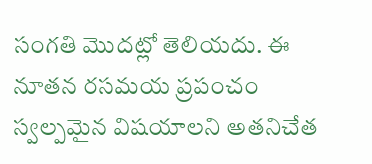సంగతి మొదట్లో తెలియదు. ఈ నూతన రసమయ ప్రపంచం స్వల్పమైన విషయాలని అతనిచేత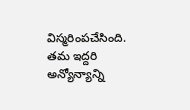విస్మరింపచేసింది. తమ ఇద్దరి అన్యోన్యాన్ని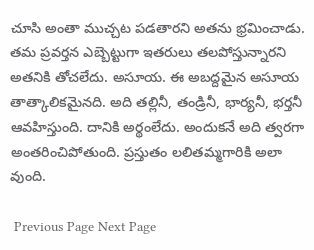చూసి అంతా ముచ్చట పడతారని అతను భ్రమించాడు. తమ ప్రవర్తన ఎబ్బెట్టుగా ఇతరులు తలపోస్తున్నారని అతనికి తోచలేదు. అసూయ. ఈ అబద్దమైన అసూయ తాత్కాలికమైనది. అది తల్లినీ, తండ్రినీ, భార్యనీ, భర్తనీ ఆవహిస్తుంది. దానికి అర్థంలేదు. అందుకనే అది త్వరగా అంతరించిపోతుంది. ప్రస్తుతం లలితమ్మగారికి అలా వుంది.

 Previous Page Next Page